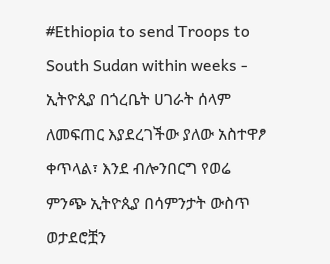#Ethiopia to send Troops to South Sudan within weeks - ኢትዮጲያ በጎረቤት ሀገራት ሰላም ለመፍጠር እያደረገችው ያለው አስተዋፆ ቀጥላል፣ እንደ ብሎንበርግ የወሬ ምንጭ ኢትዮጲያ በሳምንታት ውስጥ ወታደሮቿን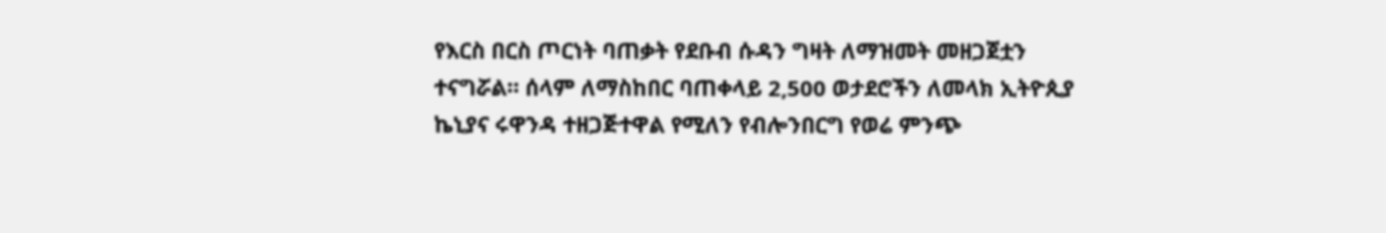የእርስ በርስ ጦርነት ባጠቃት የደቡብ ሱዳን ግዛት ለማዝመት መዘጋጀቷን ተናግሯል። ሰላም ለማስከበር ባጠቀላይ 2,500 ወታደሮችን ለመላክ ኢትዮጲያ ኬኒያና ሩዋንዳ ተዘጋጅተዋል የሚለን የብሎንበርግ የወሬ ምንጭ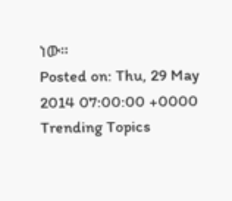ነው።
Posted on: Thu, 29 May 2014 07:00:00 +0000
Trending Topics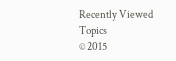Recently Viewed Topics
© 2015